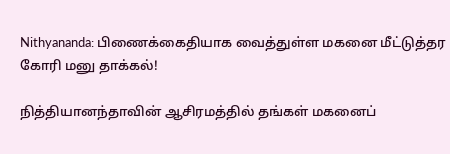Nithyananda: பிணைக்கைதியாக வைத்துள்ள மகனை மீட்டுத்தர கோரி மனு தாக்கல்!

நித்தியானந்தாவின் ஆசிரமத்தில் தங்கள் மகனைப்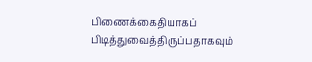பிணைக்கைதியாகப் பிடித்துவைத்திருப்பதாகவும்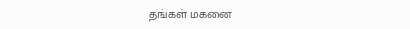தங்கள் மகனை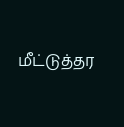மீட்டுத்தர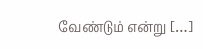வேண்டும் என்று […]